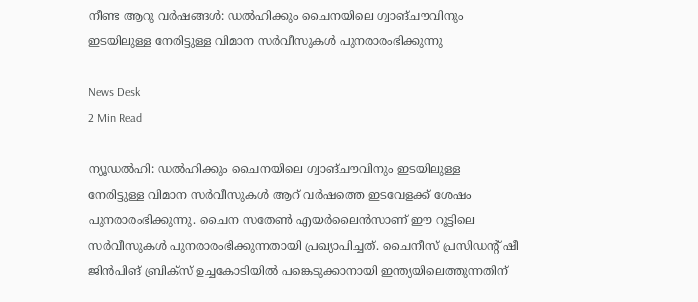നീണ്ട ആറു വർഷങ്ങൾ: ഡൽഹിക്കും ചൈനയിലെ ഗ്വാങ്ചൗവിനും ഇടയിലുള്ള നേരിട്ടുള്ള വിമാന സർവീസുകൾ പുനരാരംഭിക്കുന്നു

News Desk
2 Min Read

ന്യൂഡൽഹി: ഡൽഹിക്കും ചൈനയിലെ ഗ്വാങ്ചൗവിനും ഇടയിലുള്ള നേരിട്ടുള്ള വിമാന സർവീസുകൾ ആറ് വർഷത്തെ ഇടവേളക്ക് ശേഷം പുനരാരംഭിക്കുന്നു. ചൈന സതേൺ എയർലൈൻസാണ് ഈ റൂട്ടിലെ സർവീസുകൾ പുനരാരംഭിക്കുന്നതായി പ്രഖ്യാപിച്ചത്. ചൈനീസ് പ്രസിഡന്റ് ഷീ ജിൻപിങ് ബ്രിക്സ് ഉച്ചകോടിയിൽ പങ്കെടുക്കാനായി ഇന്ത്യയിലെത്തുന്നതിന്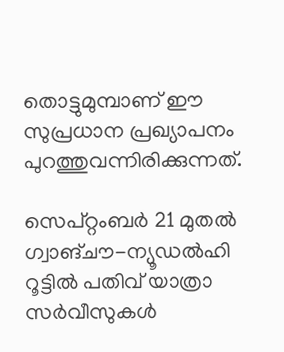തൊട്ടുമുമ്പാണ് ഈ സുപ്രധാന പ്രഖ്യാപനം പുറത്തുവന്നിരിക്കുന്നത്.

സെപ്റ്റംബർ 21 മുതൽ ഗ്വാങ്ചൗ-ന്യൂഡൽഹി റൂട്ടിൽ പതിവ് യാത്രാ സർവീസുകൾ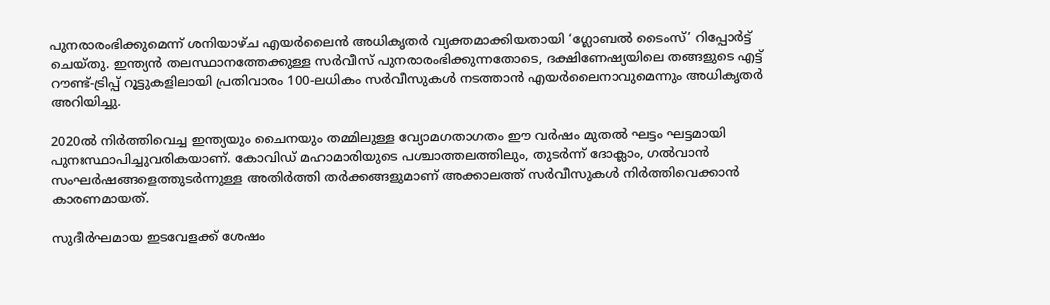പുനരാരംഭിക്കുമെന്ന് ശനിയാഴ്ച എയർലൈൻ അധികൃതർ വ്യക്തമാക്കിയതായി ‘ഗ്ലോബൽ ടൈംസ്’ റിപ്പോർട്ട് ചെയ്തു. ഇന്ത്യൻ തലസ്ഥാനത്തേക്കുള്ള സർവീസ് പുനരാരംഭിക്കുന്നതോടെ, ദക്ഷിണേഷ്യയിലെ തങ്ങളുടെ എട്ട് റൗണ്ട്-ട്രിപ്പ് റൂട്ടുകളിലായി പ്രതിവാരം 100-ലധികം സർവീസുകൾ നടത്താൻ എയർലൈനാവുമെന്നും അധികൃതർ അറിയിച്ചു.

2020ൽ നിർത്തിവെച്ച ഇന്ത്യയും ചൈനയും തമ്മിലുള്ള വ്യോമഗതാഗതം ഈ വർഷം മുതൽ ഘട്ടം ഘട്ടമായി പുനഃസ്ഥാപിച്ചുവരികയാണ്. കോവിഡ് മഹാമാരിയുടെ പശ്ചാത്തലത്തിലും, തുടർന്ന് ദോക്ലാം, ഗൽവാൻ സംഘർഷങ്ങളെത്തുടർന്നുള്ള അതിർത്തി തർക്കങ്ങളുമാണ് അക്കാലത്ത് സർവീസുകൾ നിർത്തിവെക്കാൻ കാരണമായത്.

സുദീർഘമായ ഇടവേളക്ക് ശേഷം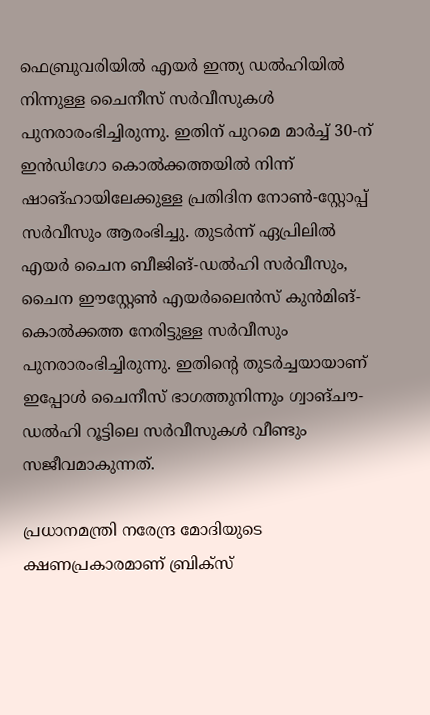ഫെബ്രുവരിയിൽ എയർ ഇന്ത്യ ഡൽഹിയിൽ നിന്നുള്ള ചൈനീസ് സർവീസുകൾ പുനരാരംഭിച്ചിരുന്നു. ഇതിന് പുറമെ മാർച്ച് 30-ന് ഇൻഡിഗോ കൊൽക്കത്തയിൽ നിന്ന് ഷാങ്ഹായിലേക്കുള്ള പ്രതിദിന നോൺ-സ്റ്റോപ്പ് സർവീസും ആരംഭിച്ചു. തുടർന്ന് ഏപ്രിലിൽ എയർ ചൈന ബീജിങ്-ഡൽഹി സർവീസും, ചൈന ഈസ്റ്റേൺ എയർലൈൻസ് കുൻമിങ്-കൊൽക്കത്ത നേരിട്ടുള്ള സർവീസും പുനരാരംഭിച്ചിരുന്നു. ഇതിന്റെ തുടർച്ചയായാണ് ഇപ്പോൾ ചൈനീസ് ഭാഗത്തുനിന്നും ഗ്വാങ്ചൗ-ഡൽഹി റൂട്ടിലെ സർവീസുകൾ വീണ്ടും സജീവമാകുന്നത്.

പ്രധാനമന്ത്രി നരേന്ദ്ര മോദിയുടെ ക്ഷണപ്രകാരമാണ് ബ്രിക്സ്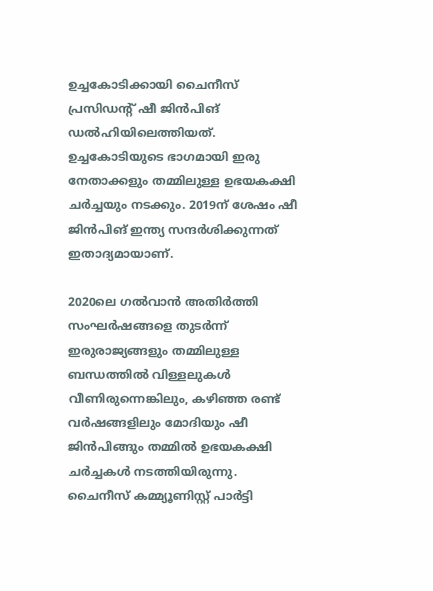ഉച്ചകോടിക്കായി ചൈനീസ് പ്രസിഡന്റ് ഷീ ജിൻപിങ് ഡൽഹിയിലെത്തിയത്. ഉച്ചകോടിയുടെ ഭാഗമായി ഇരു നേതാക്കളും തമ്മിലുള്ള ഉഭയകക്ഷി ചർച്ചയും നടക്കും. 2019ന് ശേഷം ഷീ ജിൻപിങ് ഇന്ത്യ സന്ദർശിക്കുന്നത് ഇതാദ്യമായാണ്.

2020ലെ ഗൽവാൻ അതിർത്തി സംഘർഷങ്ങളെ തുടർന്ന് ഇരുരാജ്യങ്ങളും തമ്മിലുള്ള ബന്ധത്തിൽ വിള്ളലുകൾ വീണിരുന്നെങ്കിലും, കഴിഞ്ഞ രണ്ട് വർഷങ്ങളിലും മോദിയും ഷീ ജിൻപിങ്ങും തമ്മിൽ ഉഭയകക്ഷി ചർച്ചകൾ നടത്തിയിരുന്നു. ചൈനീസ് കമ്മ്യൂണിസ്റ്റ് പാർട്ടി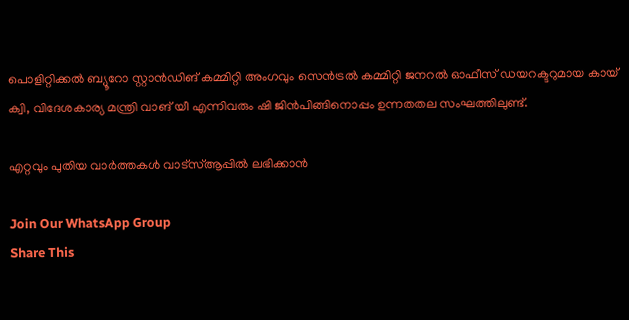പൊളിറ്റിക്കൽ ബ്യൂറോ സ്റ്റാൻഡിങ് കമ്മിറ്റി അംഗവും സെൻട്രൽ കമ്മിറ്റി ജനറൽ ഓഫീസ് ഡയറക്ടറുമായ കായ് ക്വി, വിദേശകാര്യ മന്ത്രി വാങ് യീ എന്നിവരും ഷി ജിൻപിങ്ങിനൊപ്പം ഉന്നതതല സംഘത്തിലുണ്ട്.

എറ്റവും പുതിയ വാർത്തകൾ വാട്സ്ആപ്പിൽ ലഭിക്കാൻ

Join Our WhatsApp Group
Share This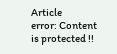Article
error: Content is protected !!